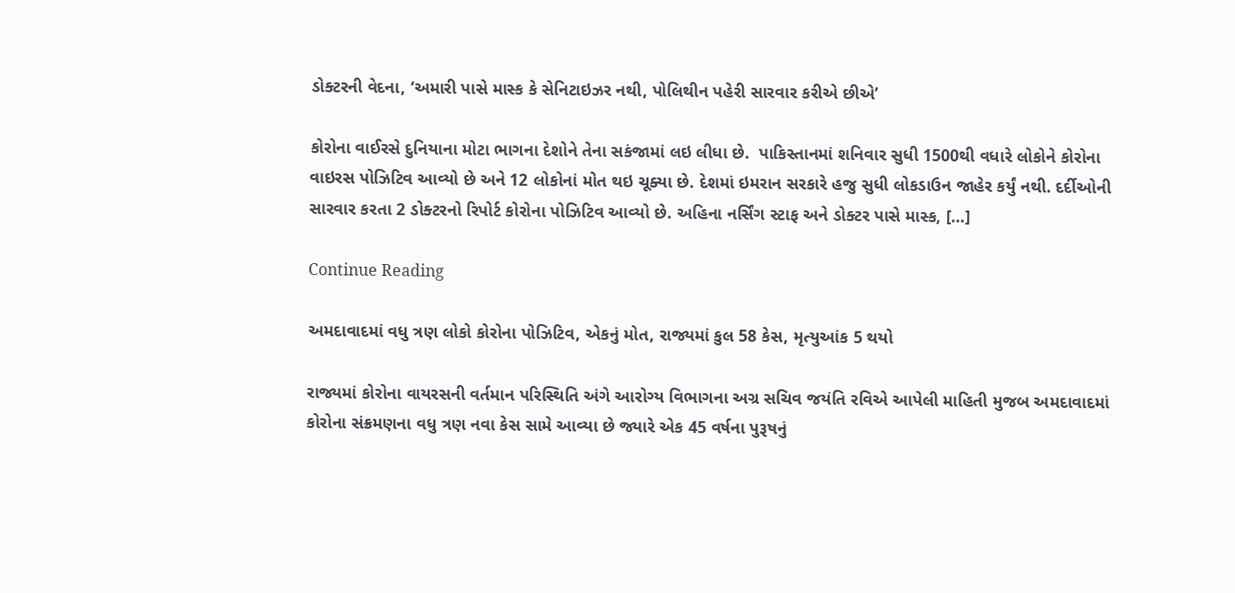ડોક્ટરની વેદના, ‘અમારી પાસે માસ્ક કે સેનિટાઇઝર નથી, પોલિથીન પહેરી સારવાર કરીએ છીએ’

કોરોના વાઈરસે દુનિયાના મોટા ભાગના દેશોને તેના સકંજામાં લઇ લીધા છે.  પાકિસ્તાનમાં શનિવાર સુધી 1500થી વધારે લોકોને કોરોના વાઇરસ પોઝિટિવ આવ્યો છે અને 12 લોકોનાં મોત થઇ ચૂક્યા છે. દેશમાં ઇમરાન સરકારે હજુ સુધી લોકડાઉન જાહેર કર્યું નથી. દર્દીઓની સારવાર કરતા 2 ડોક્ટરનો રિપોર્ટ કોરોના પોઝિટિવ આવ્યો છે. અહિના નર્સિંગ સ્ટાફ અને ડોક્ટર પાસે માસ્ક, […]

Continue Reading

અમદાવાદમાં વધુ ત્રણ લોકો કોરોના પોઝિટિવ, એકનું મોત, રાજ્યમાં કુલ 58 કેસ, મૃત્યુઆંક 5 થયો

રાજ્યમાં કોરોના વાયરસની વર્તમાન પરિસ્થિતિ અંગે આરોગ્ય વિભાગના અગ્ર સચિવ જયંતિ રવિએ આપેલી માહિતી મુજબ અમદાવાદમાં કોરોના સંક્રમણના વધુ ત્રણ નવા કેસ સામે આવ્યા છે જ્યારે એક 45 વર્ષના પુરૂષનું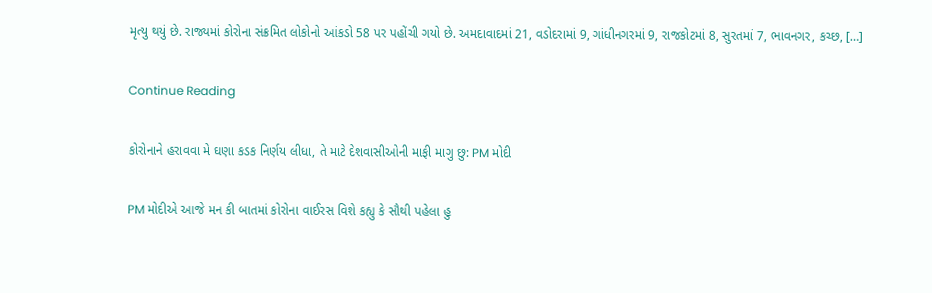મૃત્યુ થયું છે. રાજ્યમાં કોરોના સંક્રમિત લોકોનો આંકડો 58 પર પહોંચી ગયો છે. અમદાવાદમાં 21, વડોદરામાં 9, ગાંધીનગરમાં 9, રાજકોટમાં 8, સુરતમાં 7, ભાવનગર, કચ્છ, […]

Continue Reading

કોરોનાને હરાવવા મે ઘણા કડક નિર્ણય લીધા, તે માટે દેશવાસીઓની માફી માગુ છુ: PM મોદી

PM મોદીએ આજે મન કી બાતમાં કોરોના વાઈરસ વિશે કહ્યુ કે સૌથી પહેલા હુ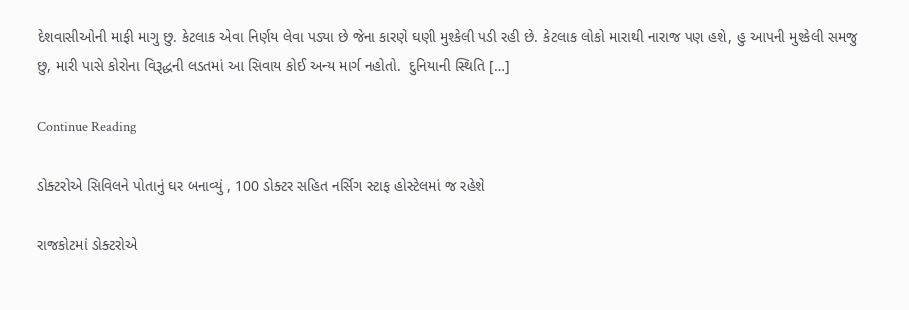દેશવાસીઓની માફી માગુ છુ. કેટલાક એવા નિર્ણય લેવા પડ્યા છે જેના કારણે ઘણી મુશ્કેલી પડી રહી છે. કેટલાક લોકો મારાથી નારાજ પણ હશે, હુ આપની મુશ્કેલી સમજુ છુ, મારી પાસે કોરોના વિરૂદ્ધની લડતમાં આ સિવાય કોઈ અન્ય માર્ગ નહોતો.  દુનિયાની સ્થિતિ […]

Continue Reading

ડોક્ટરોએ સિવિલને પોતાનું ઘર બનાવ્યું , 100 ડોક્ટર સહિત નર્સિગ સ્ટાફ હોસ્ટેલમાં જ રહેશે

રાજકોટમાં ડોક્ટરોએ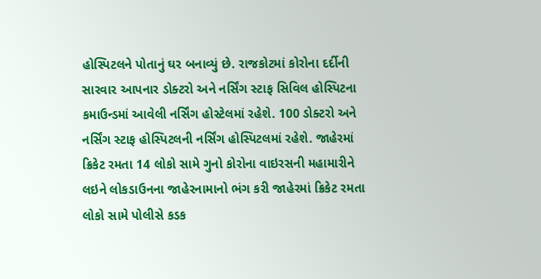હોસ્પિટલને પોતાનું ઘર બનાવ્યું છે. રાજકોટમાં કોરોના દર્દીની સારવાર આપનાર ડોક્ટરો અને નર્સિંગ સ્ટાફ સિવિલ હોસ્પિટના કમાઉન્ડમાં આવેલી નર્સિંગ હોસ્ટેલમાં રહેશે. 100 ડોક્ટરો અને નર્સિંગ સ્ટાફ હોસ્પિટલની નર્સિંગ હોસ્પિટલમાં રહેશે. જાહેરમાં ક્રિકેટ રમતા 14 લોકો સામે ગુનો કોરોના વાઇરસની મહામારીને લઇને લોકડાઉનના જાહેરનામાનો ભંગ કરી જાહેરમાં ક્રિકેટ રમતા લોકો સામે પોલીસે કડક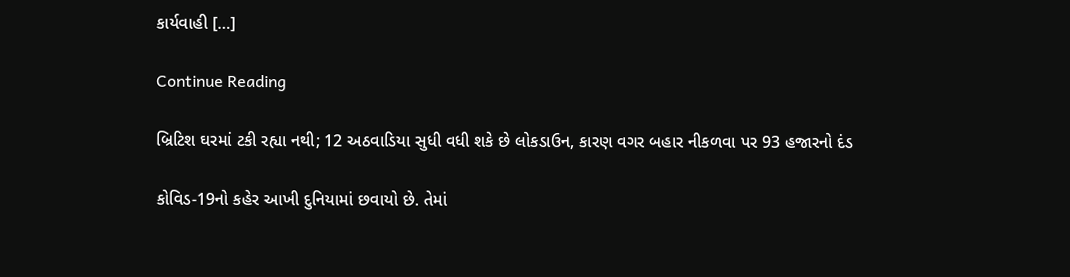કાર્યવાહી […]

Continue Reading

બ્રિટિશ ઘરમાં ટકી રહ્યા નથી; 12 અઠવાડિયા સુધી વધી શકે છે લોકડાઉન, કારણ વગર બહાર નીકળવા પર 93 હજારનો દંડ

કોવિડ-19નો કહેર આખી દુનિયામાં છવાયો છે. તેમાં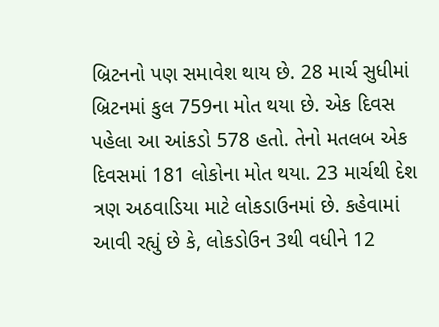બ્રિટનનો પણ સમાવેશ થાય છે. 28 માર્ચ સુધીમાં બ્રિટનમાં કુલ 759ના મોત થયા છે. એક દિવસ પહેલા આ આંકડો 578 હતો. તેનો મતલબ એક દિવસમાં 181 લોકોના મોત થયા. 23 માર્ચથી દેશ ત્રણ અઠવાડિયા માટે લોકડાઉનમાં છે. કહેવામાં આવી રહ્યું છે કે, લોકડોઉન 3થી વધીને 12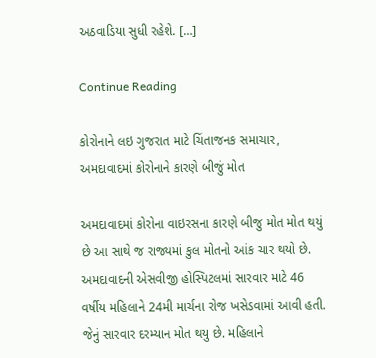અઠવાડિયા સુધી રહેશે. […]

Continue Reading

કોરોનાને લઇ ગુજરાત માટે ચિંતાજનક સમાચાર, અમદાવાદમાં કોરોનાને કારણે બીજું મોત

અમદાવાદમાં કોરોના વાઇરસના કારણે બીજુ મોત મોત થયું છે આ સાથે જ રાજ્યમાં કુલ મોતનો આંક ચાર થયો છે. અમદાવાદની એસવીજી હોસ્પિટલમાં સારવાર માટે 46 વર્ષીય મહિલાને 24મી માર્ચના રોજ ખસેડવામાં આવી હતી. જેનું સારવાર દરમ્યાન મોત થયુ છે. મહિલાને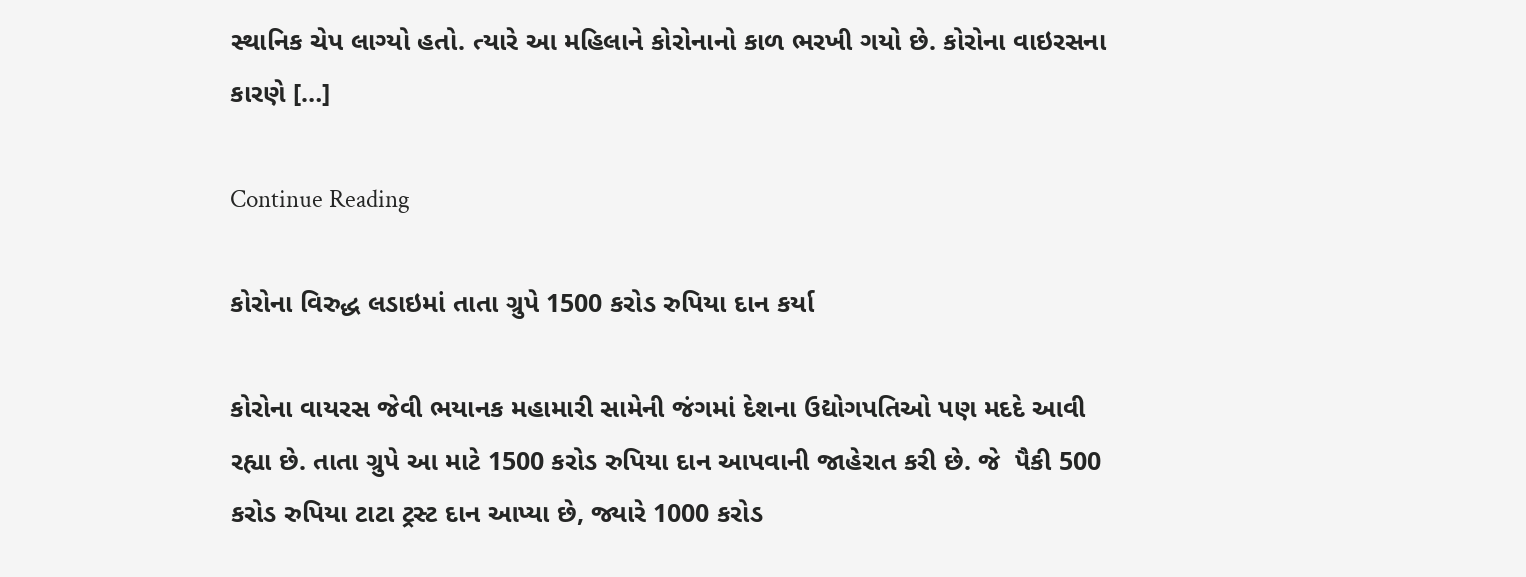સ્થાનિક ચેપ લાગ્યો હતો. ત્યારે આ મહિલાને કોરોનાનો કાળ ભરખી ગયો છે. કોરોના વાઇરસના કારણે […]

Continue Reading

કોરોના વિરુદ્ધ લડાઇમાં તાતા ગ્રુપે 1500 કરોડ રુપિયા દાન કર્યા

કોરોના વાયરસ જેવી ભયાનક મહામારી સામેની જંગમાં દેશના ઉદ્યોગપતિઓ પણ મદદે આવી રહ્યા છે. તાતા ગ્રુપે આ માટે 1500 કરોડ રુપિયા દાન આપવાની જાહેરાત કરી છે. જે  પૈકી 500 કરોડ રુપિયા ટાટા ટ્રસ્ટ દાન આપ્યા છે, જ્યારે 1000 કરોડ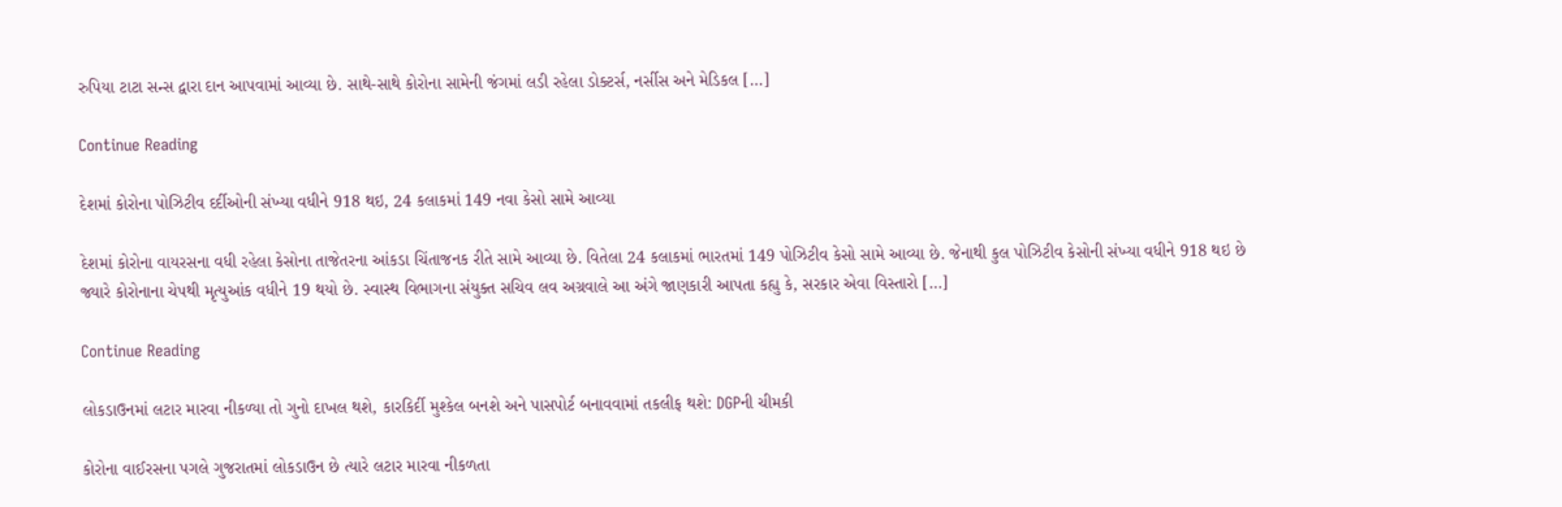રુપિયા ટાટા સન્સ દ્વારા દાન આપવામાં આવ્યા છે. સાથે-સાથે કોરોના સામેની જંગમાં લડી રહેલા ડોક્ટર્સ, નર્સીસ અને મેડિકલ […]

Continue Reading

દેશમાં કોરોના પોઝિટીવ દર્દીઓની સંખ્યા વધીને 918 થઇ, 24 કલાકમાં 149 નવા કેસો સામે આવ્યા

દેશમાં કોરોના વાયરસના વધી રહેલા કેસોના તાજેતરના આંકડા ચિંતાજનક રીતે સામે આવ્યા છે. વિતેલા 24 કલાકમાં ભારતમાં 149 પોઝિટીવ કેસો સામે આવ્યા છે. જેનાથી કુલ પોઝિટીવ કેસોની સંખ્યા વધીને 918 થઇ છે જ્યારે કોરોનાના ચેપથી મૃત્યુઆંક વધીને 19 થયો છે. સ્વાસ્થ વિભાગના સંયુક્ત સચિવ લવ અગ્રવાલે આ અંગે જાણકારી આપતા કહ્યુ કે, સરકાર એવા વિસ્તારો […]

Continue Reading

લોકડાઉનમાં લટાર મારવા નીકળ્યા તો ગુનો દાખલ થશે, કારકિર્દી મુશ્કેલ બનશે અને પાસપોર્ટ બનાવવામાં તકલીફ થશે: DGPની ચીમકી

કોરોના વાઈરસના પગલે ગુજરાતમાં લોકડાઉન છે ત્યારે લટાર મારવા નીકળતા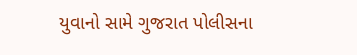યુવાનો સામે ગુજરાત પોલીસના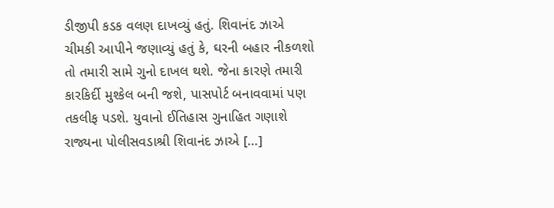ડીજીપી કડક વલણ દાખવ્યું હતું. શિવાનંદ ઝાએ ચીમકી આપીને જણાવ્યું હતું કે, ઘરની બહાર નીકળશો તો તમારી સામે ગુનો દાખલ થશે. જેના કારણે તમારી કારકિર્દી મુશ્કેલ બની જશે, પાસપોર્ટ બનાવવામાં પણ તકલીફ પડશે. યુવાનો ઈતિહાસ ગુનાહિત ગણાશે રાજ્યના પોલીસવડાશ્રી શિવાનંદ ઝાએ […]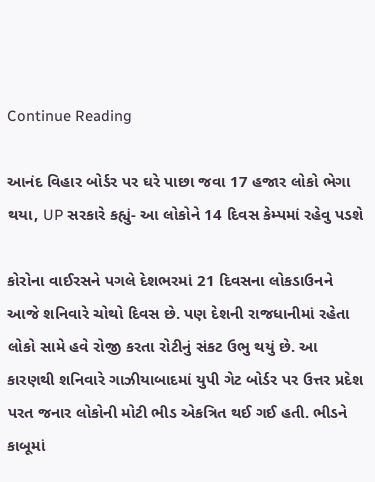Continue Reading

આનંદ વિહાર બોર્ડર પર ઘરે પાછા જવા 17 હજાર લોકો ભેગા થયા, UP સરકારે કહ્યું- આ લોકોને 14 દિવસ કેમ્પમાં રહેવુ પડશે

કોરોના વાઈરસને પગલે દેશભરમાં 21 દિવસના લોકડાઉનને આજે શનિવારે ચોથો દિવસ છે. પણ દેશની રાજધાનીમાં રહેતા લોકો સામે હવે રોજી કરતા રોટીનું સંકટ ઉભુ થયું છે. આ કારણથી શનિવારે ગાઝીયાબાદમાં યુપી ગેટ બોર્ડર પર ઉત્તર પ્રદેશ પરત જનાર લોકોની મોટી ભીડ એકત્રિત થઈ ગઈ હતી. ભીડને કાબૂમાં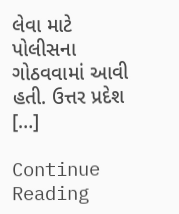લેવા માટે પોલીસના ગોઠવવામાં આવી હતી. ઉત્તર પ્રદેશ […]

Continue Reading